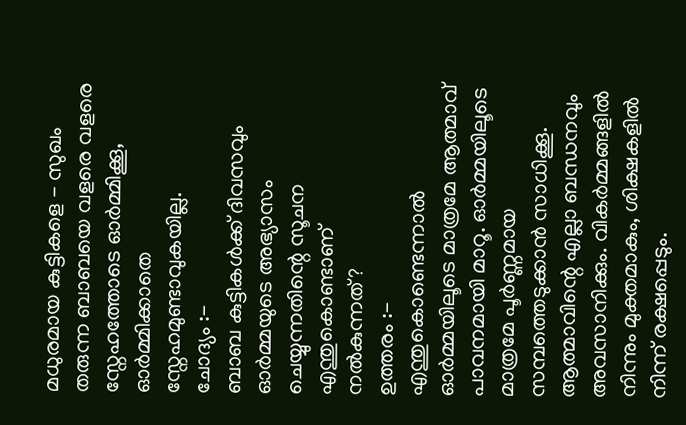മധുരമായ കുട്ടികളെ - സുഖം
തരുന്ന ബാബയെ വളരെ വളരെ സ്നേഹത്തോടെ ഓർമ്മിക്കൂ, ഓർമ്മിക്കാതെ
സ്നേഹമുണ്ടാവുകയില്ല.
ചോദ്യം :-
ബാബ കുട്ടികൾക്ക് ദിവസവും ഓർമ്മയുടെ അഭ്യാസം ചെയ്യുന്നതിന്റെ സൂചന എന്തുകൊണ്ടാണ്
നൽകുന്നത്?
ഉത്തരം :-
എന്തുകൊണ്ടെന്നാൽ ഓർമ്മയിലൂടെ മാത്രമേ ആത്മാവ് പാവനമായി മാറൂ. ഓർമ്മയിലൂടെ
മാത്രമേ പൂർണ്ണമായ സമ്പത്തെടുക്കാൻ സാധിക്കൂ. ആത്മാവിന്റെ എല്ലാ ബന്ധനവും
അവസാനിക്കും. വികർമ്മങ്ങളിൽ നിന്നും മുക്തമാകും, ശിക്ഷകളിൽ നിന്ന് രക്ഷപ്പെടും.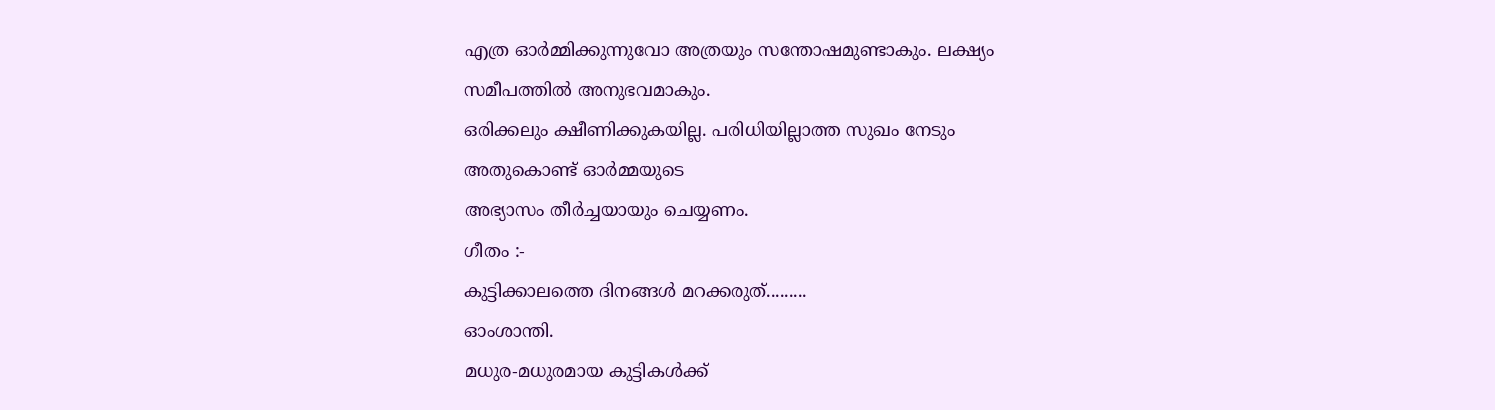എത്ര ഓർമ്മിക്കുന്നുവോ അത്രയും സന്തോഷമുണ്ടാകും. ലക്ഷ്യം സമീപത്തിൽ അനുഭവമാകും.
ഒരിക്കലും ക്ഷീണിക്കുകയില്ല. പരിധിയില്ലാത്ത സുഖം നേടും അതുകൊണ്ട് ഓർമ്മയുടെ
അഭ്യാസം തീർച്ചയായും ചെയ്യണം.
ഗീതം :-
കുട്ടിക്കാലത്തെ ദിനങ്ങൾ മറക്കരുത്.........
ഓംശാന്തി.
മധുര-മധുരമായ കുട്ടികൾക്ക്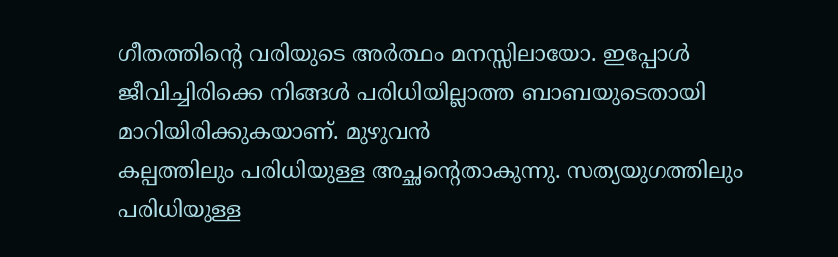ഗീതത്തിന്റെ വരിയുടെ അർത്ഥം മനസ്സിലായോ. ഇപ്പോൾ
ജീവിച്ചിരിക്കെ നിങ്ങൾ പരിധിയില്ലാത്ത ബാബയുടെതായി മാറിയിരിക്കുകയാണ്. മുഴുവൻ
കല്പത്തിലും പരിധിയുള്ള അച്ഛന്റെതാകുന്നു. സത്യയുഗത്തിലും പരിധിയുള്ള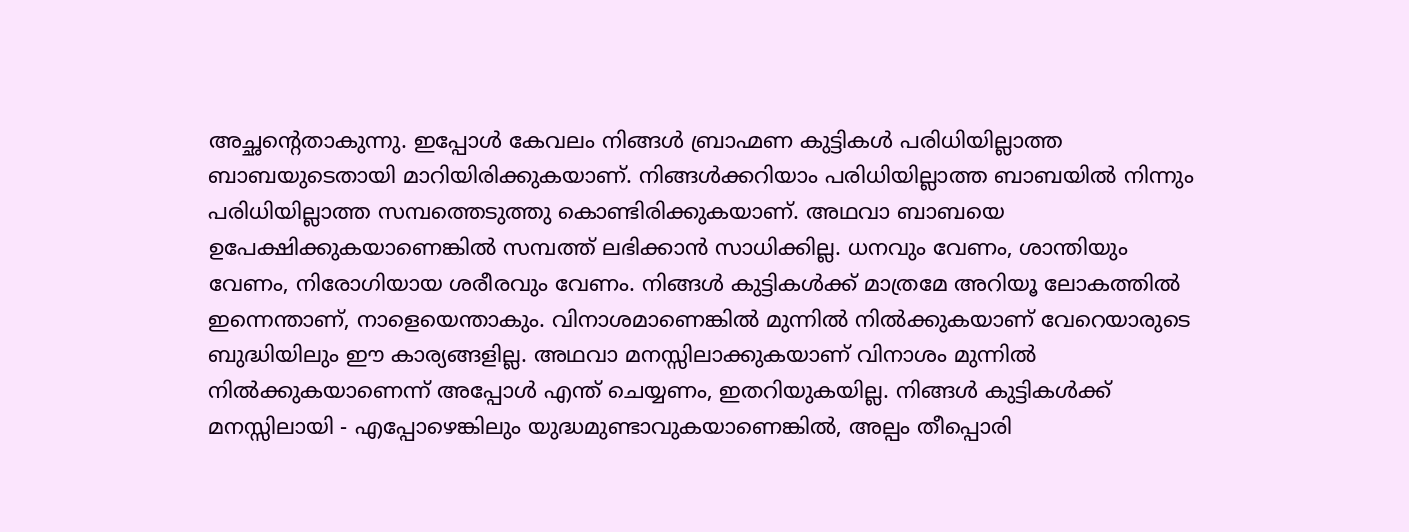അച്ഛന്റെതാകുന്നു. ഇപ്പോൾ കേവലം നിങ്ങൾ ബ്രാഹ്മണ കുട്ടികൾ പരിധിയില്ലാത്ത
ബാബയുടെതായി മാറിയിരിക്കുകയാണ്. നിങ്ങൾക്കറിയാം പരിധിയില്ലാത്ത ബാബയിൽ നിന്നും
പരിധിയില്ലാത്ത സമ്പത്തെടുത്തു കൊണ്ടിരിക്കുകയാണ്. അഥവാ ബാബയെ
ഉപേക്ഷിക്കുകയാണെങ്കിൽ സമ്പത്ത് ലഭിക്കാൻ സാധിക്കില്ല. ധനവും വേണം, ശാന്തിയും
വേണം, നിരോഗിയായ ശരീരവും വേണം. നിങ്ങൾ കുട്ടികൾക്ക് മാത്രമേ അറിയൂ ലോകത്തിൽ
ഇന്നെന്താണ്, നാളെയെന്താകും. വിനാശമാണെങ്കിൽ മുന്നിൽ നിൽക്കുകയാണ് വേറെയാരുടെ
ബുദ്ധിയിലും ഈ കാര്യങ്ങളില്ല. അഥവാ മനസ്സിലാക്കുകയാണ് വിനാശം മുന്നിൽ
നിൽക്കുകയാണെന്ന് അപ്പോൾ എന്ത് ചെയ്യണം, ഇതറിയുകയില്ല. നിങ്ങൾ കുട്ടികൾക്ക്
മനസ്സിലായി - എപ്പോഴെങ്കിലും യുദ്ധമുണ്ടാവുകയാണെങ്കിൽ, അല്പം തീപ്പൊരി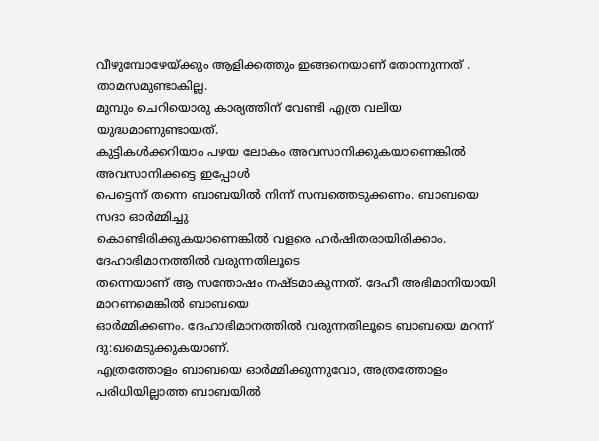വീഴുമ്പോഴേയ്ക്കും ആളിക്കത്തും ഇങ്ങനെയാണ് തോന്നുന്നത് . താമസമുണ്ടാകില്ല.
മുമ്പും ചെറിയൊരു കാര്യത്തിന് വേണ്ടി എത്ര വലിയ യുദ്ധമാണുണ്ടായത്.
കുട്ടികൾക്കറിയാം പഴയ ലോകം അവസാനിക്കുകയാണെങ്കിൽ അവസാനിക്കട്ടെ ഇപ്പോൾ
പെട്ടെന്ന് തന്നെ ബാബയിൽ നിന്ന് സമ്പത്തെടുക്കണം. ബാബയെ സദാ ഓർമ്മിച്ചു
കൊണ്ടിരിക്കുകയാണെങ്കിൽ വളരെ ഹർഷിതരായിരിക്കാം. ദേഹാഭിമാനത്തിൽ വരുന്നതിലൂടെ
തന്നെയാണ് ആ സന്തോഷം നഷ്ടമാകുന്നത്. ദേഹീ അഭിമാനിയായി മാറണമെങ്കിൽ ബാബയെ
ഓർമ്മിക്കണം. ദേഹാഭിമാനത്തിൽ വരുന്നതിലൂടെ ബാബയെ മറന്ന് ദു:ഖമെടുക്കുകയാണ്.
എത്രത്തോളം ബാബയെ ഓർമ്മിക്കുന്നുവോ, അത്രത്തോളം പരിധിയില്ലാത്ത ബാബയിൽ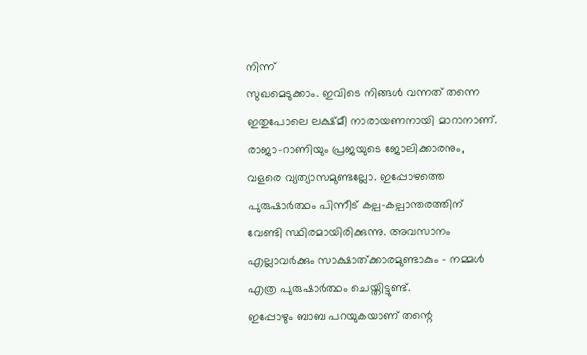നിന്ന്
സുഖമെടുക്കാം. ഇവിടെ നിങ്ങൾ വന്നത് തന്നെ ഇതുപോലെ ലക്ഷ്മീ നാരായണനായി മാറാനാണ്.
രാജാ-റാണിയും പ്രജയുടെ ജോലിക്കാരനും, വളരെ വ്യത്യാസമുണ്ടല്ലോ. ഇപ്പോഴത്തെ
പുരുഷാർത്ഥം പിന്നീട് കല്പ-കല്പാന്തരത്തിന് വേണ്ടി സ്ഥിരമായിരിക്കുന്നു. അവസാനം
എല്ലാവർക്കും സാക്ഷാത്ക്കാരമുണ്ടാകും - നമ്മൾ എത്ര പുരുഷാർത്ഥം ചെയ്തിട്ടുണ്ട്.
ഇപ്പോഴും ബാബ പറയുകയാണ് തന്റെ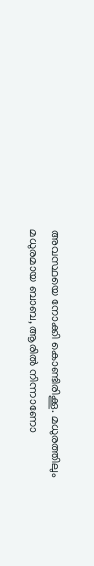അവസ്ഥയെ നോക്കി കൊണ്ടിരിക്കൂ. മധുരത്തിലും
മധുരമായ ബാബ, ആരിൽ നിന്നാണോ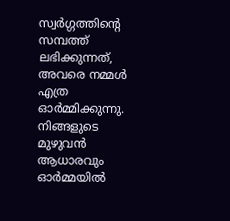സ്വർഗ്ഗത്തിന്റെ സമ്പത്ത് ലഭിക്കുന്നത്, അവരെ നമ്മൾ
എത്ര ഓർമ്മിക്കുന്നു. നിങ്ങളുടെ മുഴുവൻ ആധാരവും ഓർമ്മയിൽ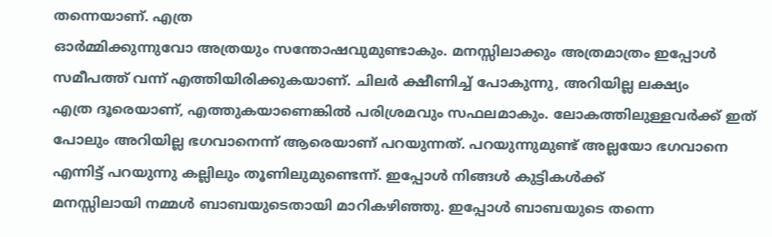തന്നെയാണ്. എത്ര
ഓർമ്മിക്കുന്നുവോ അത്രയും സന്തോഷവുമുണ്ടാകും. മനസ്സിലാക്കും അത്രമാത്രം ഇപ്പോൾ
സമീപത്ത് വന്ന് എത്തിയിരിക്കുകയാണ്. ചിലർ ക്ഷീണിച്ച് പോകുന്നു, അറിയില്ല ലക്ഷ്യം
എത്ര ദൂരെയാണ്, എത്തുകയാണെങ്കിൽ പരിശ്രമവും സഫലമാകും. ലോകത്തിലുള്ളവർക്ക് ഇത്
പോലും അറിയില്ല ഭഗവാനെന്ന് ആരെയാണ് പറയുന്നത്. പറയുന്നുമുണ്ട് അല്ലയോ ഭഗവാനെ
എന്നിട്ട് പറയുന്നു കല്ലിലും തൂണിലുമുണ്ടെന്ന്. ഇപ്പോൾ നിങ്ങൾ കുട്ടികൾക്ക്
മനസ്സിലായി നമ്മൾ ബാബയുടെതായി മാറികഴിഞ്ഞു. ഇപ്പോൾ ബാബയുടെ തന്നെ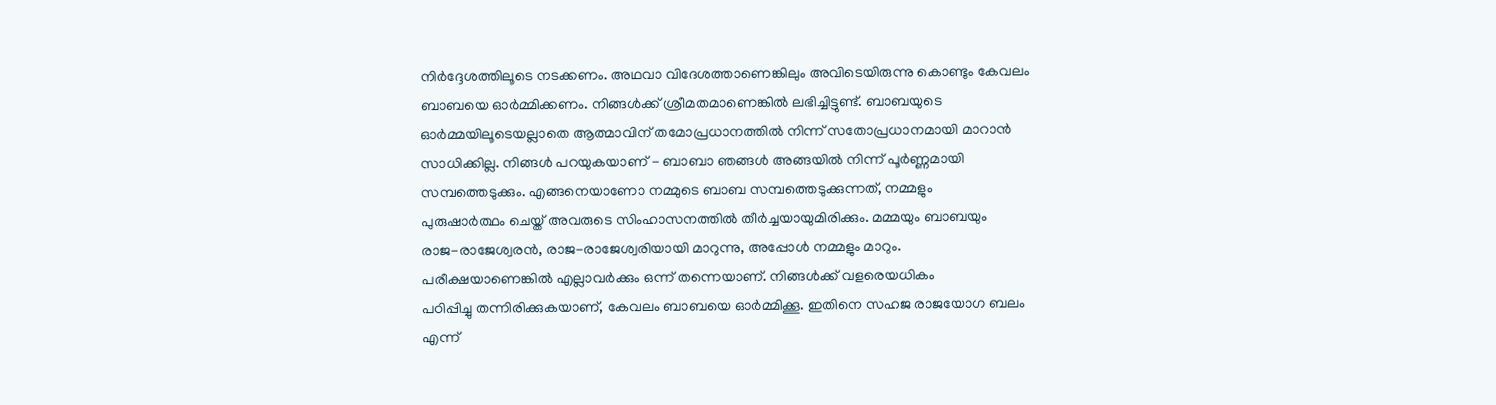നിർദ്ദേശത്തിലൂടെ നടക്കണം. അഥവാ വിദേശത്താണെങ്കിലും അവിടെയിരുന്നു കൊണ്ടും കേവലം
ബാബയെ ഓർമ്മിക്കണം. നിങ്ങൾക്ക് ശ്രീമതമാണെങ്കിൽ ലഭിച്ചിട്ടുണ്ട്. ബാബയുടെ
ഓർമ്മയിലൂടെയല്ലാതെ ആത്മാവിന് തമോപ്രധാനത്തിൽ നിന്ന് സതോപ്രധാനമായി മാറാൻ
സാധിക്കില്ല. നിങ്ങൾ പറയുകയാണ് - ബാബാ ഞങ്ങൾ അങ്ങയിൽ നിന്ന് പൂർണ്ണമായി
സമ്പത്തെടുക്കും. എങ്ങനെയാണോ നമ്മുടെ ബാബ സമ്പത്തെടുക്കുന്നത്, നമ്മളും
പുരുഷാർത്ഥം ചെയ്ത് അവരുടെ സിംഹാസനത്തിൽ തീർച്ചയായുമിരിക്കും. മമ്മയും ബാബയും
രാജ-രാജേശ്വരൻ, രാജ-രാജേശ്വരിയായി മാറുന്നു, അപ്പോൾ നമ്മളും മാറും.
പരീക്ഷയാണെങ്കിൽ എല്ലാവർക്കും ഒന്ന് തന്നെയാണ്. നിങ്ങൾക്ക് വളരെയധികം
പഠിപ്പിച്ചു തന്നിരിക്കുകയാണ്, കേവലം ബാബയെ ഓർമ്മിക്കൂ. ഇതിനെ സഹജ രാജയോഗ ബലം
എന്ന്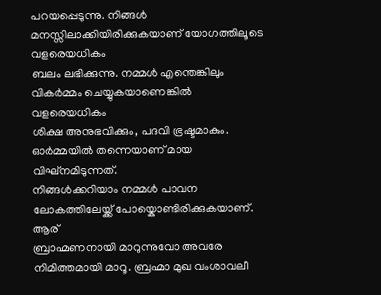പറയപ്പെടുന്നു. നിങ്ങൾ മനസ്സിലാക്കിയിരിക്കുകയാണ് യോഗത്തിലൂടെ വളരെയധികം
ബലം ലഭിക്കുന്നു. നമ്മൾ എന്തെങ്കിലും വികർമ്മം ചെയ്യുകയാണെങ്കിൽ വളരെയധികം
ശിക്ഷ അനുഭവിക്കും, പദവി ഭ്രഷ്ടമാകും. ഓർമ്മയിൽ തന്നെയാണ് മായ വിഘ്നമിടുന്നത്.
നിങ്ങൾക്കറിയാം നമ്മൾ പാവന ലോകത്തിലേയ്ക്ക് പോയ്കൊണ്ടിരിക്കുകയാണ്. ആര്
ബ്രാഹ്മണനായി മാറുന്നുവോ അവരേ നിമിത്തമായി മാറൂ. ബ്രഹ്മാ മുഖ വംശാവലീ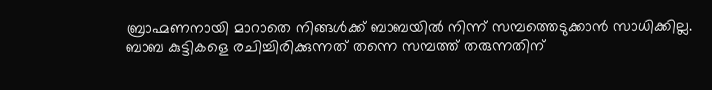ബ്രാഹ്മണനായി മാറാതെ നിങ്ങൾക്ക് ബാബയിൽ നിന്ന് സമ്പത്തെടുക്കാൻ സാധിക്കില്ല.
ബാബ കുട്ടികളെ രചിച്ചിരിക്കുന്നത് തന്നെ സമ്പത്ത് തരുന്നതിന്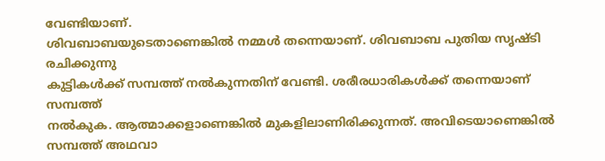വേണ്ടിയാണ്.
ശിവബാബയുടെതാണെങ്കിൽ നമ്മൾ തന്നെയാണ്. ശിവബാബ പുതിയ സൃഷ്ടി രചിക്കുന്നു
കുട്ടികൾക്ക് സമ്പത്ത് നൽകുന്നതിന് വേണ്ടി. ശരീരധാരികൾക്ക് തന്നെയാണ് സമ്പത്ത്
നൽകുക. ആത്മാക്കളാണെങ്കിൽ മുകളിലാണിരിക്കുന്നത്. അവിടെയാണെങ്കിൽ സമ്പത്ത് അഥവാ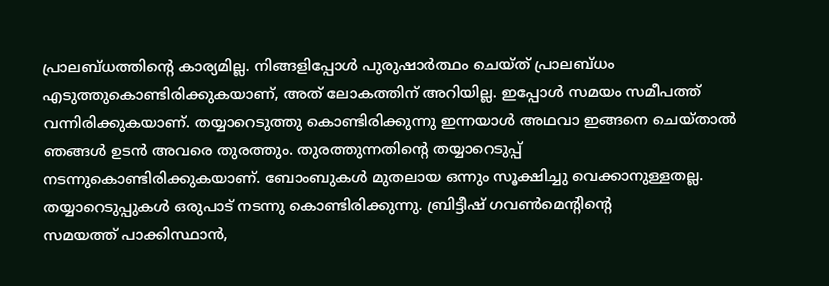പ്രാലബ്ധത്തിന്റെ കാര്യമില്ല. നിങ്ങളിപ്പോൾ പുരുഷാർത്ഥം ചെയ്ത് പ്രാലബ്ധം
എടുത്തുകൊണ്ടിരിക്കുകയാണ്, അത് ലോകത്തിന് അറിയില്ല. ഇപ്പോൾ സമയം സമീപത്ത്
വന്നിരിക്കുകയാണ്. തയ്യാറെടുത്തു കൊണ്ടിരിക്കുന്നു ഇന്നയാൾ അഥവാ ഇങ്ങനെ ചെയ്താൽ
ഞങ്ങൾ ഉടൻ അവരെ തുരത്തും. തുരത്തുന്നതിന്റെ തയ്യാറെടുപ്പ്
നടന്നുകൊണ്ടിരിക്കുകയാണ്. ബോംബുകൾ മുതലായ ഒന്നും സൂക്ഷിച്ചു വെക്കാനുള്ളതല്ല.
തയ്യാറെടുപ്പുകൾ ഒരുപാട് നടന്നു കൊണ്ടിരിക്കുന്നു. ബ്രിട്ടീഷ് ഗവൺമെന്റിന്റെ
സമയത്ത് പാക്കിസ്ഥാൻ,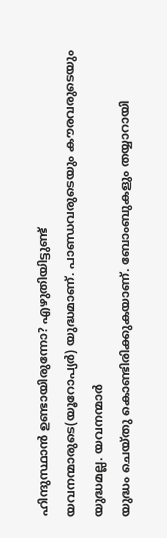ഹിന്ദുസ്ഥാൻ ഉണ്ടായിരുന്നോ? എഴുതിയിട്ടുണ്ട്
യവനന്മാരുടെ(യൂറോപ്യർ) യുദ്ധമാണ്. പാണ്ഡവരുടെയും കൗരവരുടെയും യുദ്ധമല്ല. യവനന്മാർ
യുദ്ധം ചെയ്തു കൊണ്ടിരിക്കുകയാണ്. ബോംബുകളും തയ്യാറായി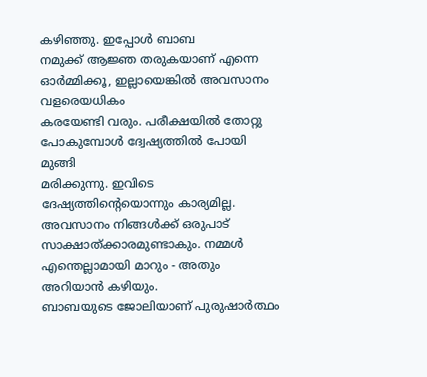കഴിഞ്ഞു. ഇപ്പോൾ ബാബ
നമുക്ക് ആജ്ഞ തരുകയാണ് എന്നെ ഓർമ്മിക്കൂ, ഇല്ലായെങ്കിൽ അവസാനം വളരെയധികം
കരയേണ്ടി വരും. പരീക്ഷയിൽ തോറ്റു പോകുമ്പോൾ ദ്വേഷ്യത്തിൽ പോയി മുങ്ങി
മരിക്കുന്നു. ഇവിടെ ദേഷ്യത്തിന്റെയൊന്നും കാര്യമില്ല. അവസാനം നിങ്ങൾക്ക് ഒരുപാട്
സാക്ഷാത്ക്കാരമുണ്ടാകും. നമ്മൾ എന്തെല്ലാമായി മാറും - അതും അറിയാൻ കഴിയും.
ബാബയുടെ ജോലിയാണ് പുരുഷാർത്ഥം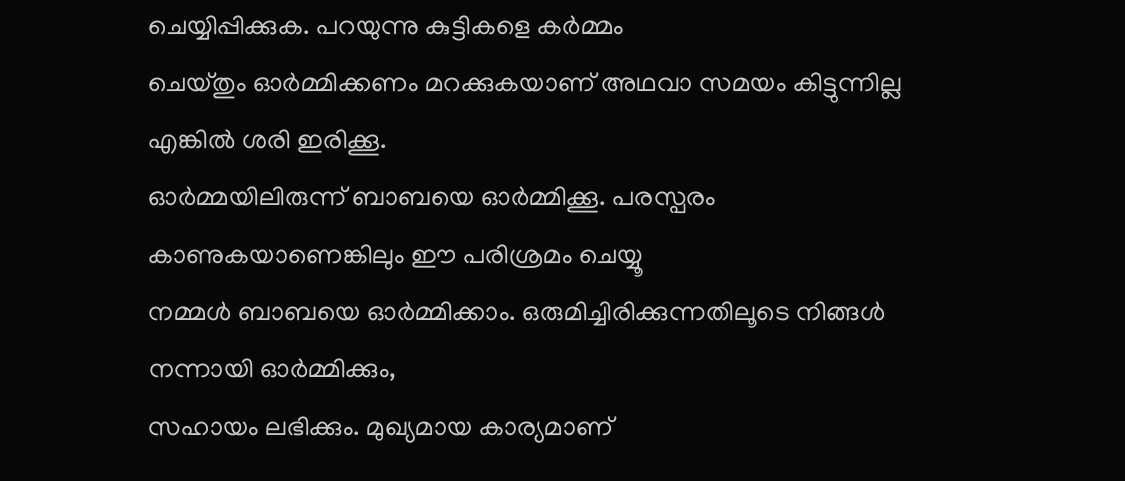ചെയ്യിപ്പിക്കുക. പറയുന്നു കുട്ടികളെ കർമ്മം
ചെയ്തും ഓർമ്മിക്കണം മറക്കുകയാണ് അഥവാ സമയം കിട്ടുന്നില്ല എങ്കിൽ ശരി ഇരിക്കൂ.
ഓർമ്മയിലിരുന്ന് ബാബയെ ഓർമ്മിക്കൂ. പരസ്പരം കാണുകയാണെങ്കിലും ഈ പരിശ്രമം ചെയ്യൂ
നമ്മൾ ബാബയെ ഓർമ്മിക്കാം. ഒരുമിച്ചിരിക്കുന്നതിലൂടെ നിങ്ങൾ നന്നായി ഓർമ്മിക്കും,
സഹായം ലഭിക്കും. മുഖ്യമായ കാര്യമാണ്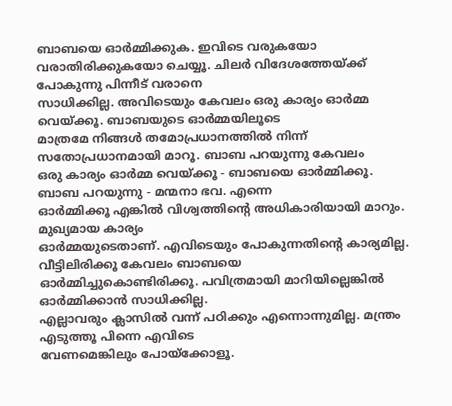ബാബയെ ഓർമ്മിക്കുക. ഇവിടെ വരുകയോ
വരാതിരിക്കുകയോ ചെയ്യൂ. ചിലർ വിദേശത്തേയ്ക്ക് പോകുന്നു പിന്നീട് വരാനെ
സാധിക്കില്ല. അവിടെയും കേവലം ഒരു കാര്യം ഓർമ്മ വെയ്ക്കൂ. ബാബയുടെ ഓർമ്മയിലൂടെ
മാത്രമേ നിങ്ങൾ തമോപ്രധാനത്തിൽ നിന്ന് സതോപ്രധാനമായി മാറൂ. ബാബ പറയുന്നു കേവലം
ഒരു കാര്യം ഓർമ്മ വെയ്ക്കൂ - ബാബയെ ഓർമ്മിക്കൂ. ബാബ പറയുന്നു - മന്മനാ ഭവ. എന്നെ
ഓർമ്മിക്കൂ എങ്കിൽ വിശ്വത്തിന്റെ അധികാരിയായി മാറും. മുഖ്യമായ കാര്യം
ഓർമ്മയുടെതാണ്. എവിടെയും പോകുന്നതിന്റെ കാര്യമില്ല. വീട്ടിലിരിക്കൂ കേവലം ബാബയെ
ഓർമ്മിച്ചുകൊണ്ടിരിക്കൂ. പവിത്രമായി മാറിയില്ലെങ്കിൽ ഓർമ്മിക്കാൻ സാധിക്കില്ല.
എല്ലാവരും ക്ലാസിൽ വന്ന് പഠിക്കും എന്നൊന്നുമില്ല. മന്ത്രം എടുത്തൂ പിന്നെ എവിടെ
വേണമെങ്കിലും പോയ്ക്കോളൂ.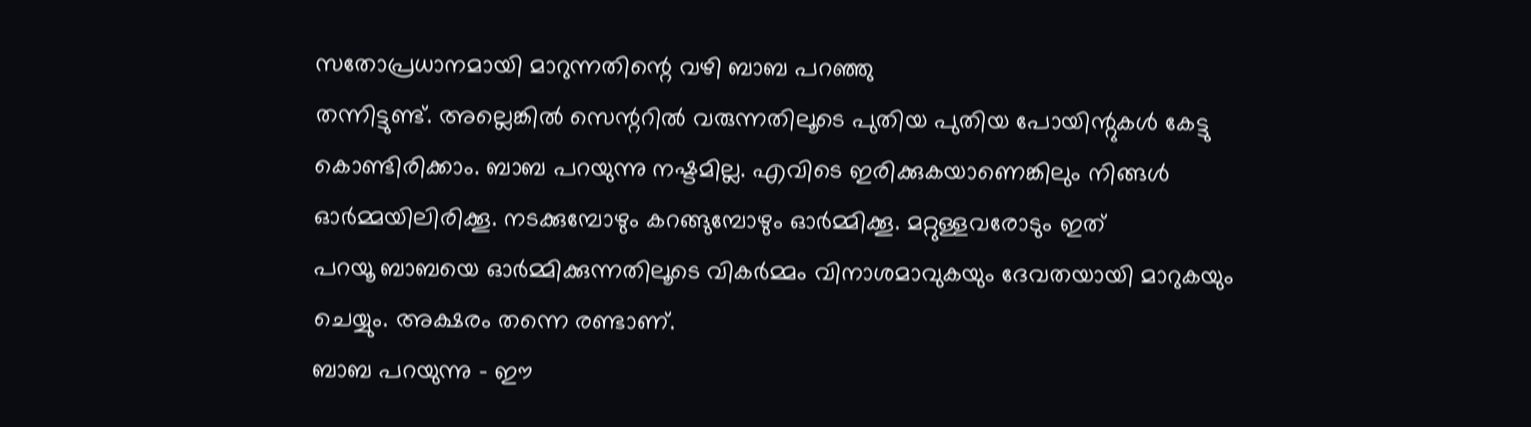സതോപ്രധാനമായി മാറുന്നതിന്റെ വഴി ബാബ പറഞ്ഞു
തന്നിട്ടുണ്ട്. അല്ലെങ്കിൽ സെന്ററിൽ വരുന്നതിലൂടെ പുതിയ പുതിയ പോയിന്റുകൾ കേട്ടു
കൊണ്ടിരിക്കാം. ബാബ പറയുന്നു നഷ്ടമില്ല. എവിടെ ഇരിക്കുകയാണെങ്കിലും നിങ്ങൾ
ഓർമ്മയിലിരിക്കൂ. നടക്കുമ്പോഴും കറങ്ങുമ്പോഴും ഓർമ്മിക്കൂ. മറ്റുള്ളവരോടും ഇത്
പറയൂ ബാബയെ ഓർമ്മിക്കുന്നതിലൂടെ വികർമ്മം വിനാശമാവുകയും ദേവതയായി മാറുകയും
ചെയ്യും. അക്ഷരം തന്നെ രണ്ടാണ്.
ബാബ പറയുന്നു - ഈ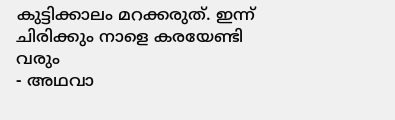കുട്ടിക്കാലം മറക്കരുത്. ഇന്ന് ചിരിക്കും നാളെ കരയേണ്ടി വരും
- അഥവാ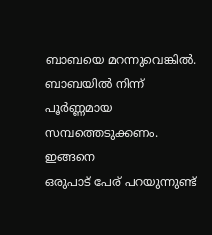ബാബയെ മറന്നുവെങ്കിൽ. ബാബയിൽ നിന്ന് പൂർണ്ണമായ സമ്പത്തെടുക്കണം. ഇങ്ങനെ
ഒരുപാട് പേര് പറയുന്നുണ്ട്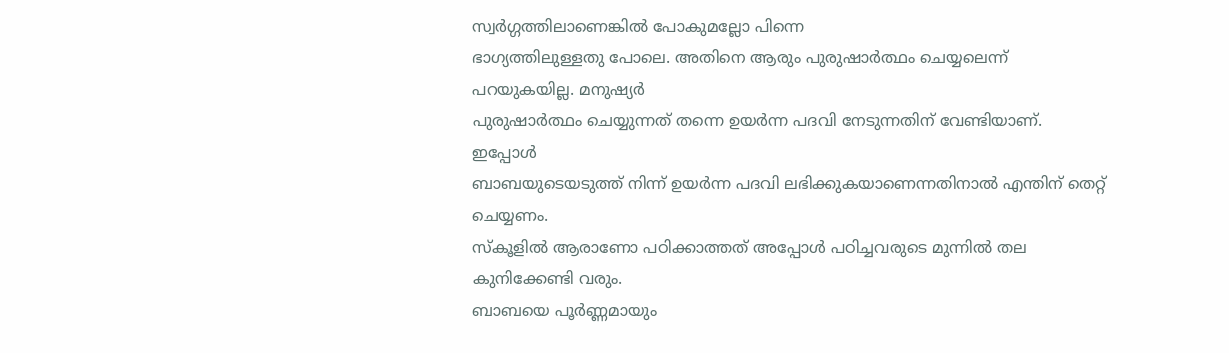സ്വർഗ്ഗത്തിലാണെങ്കിൽ പോകുമല്ലോ പിന്നെ
ഭാഗ്യത്തിലുള്ളതു പോലെ. അതിനെ ആരും പുരുഷാർത്ഥം ചെയ്യലെന്ന് പറയുകയില്ല. മനുഷ്യർ
പുരുഷാർത്ഥം ചെയ്യുന്നത് തന്നെ ഉയർന്ന പദവി നേടുന്നതിന് വേണ്ടിയാണ്. ഇപ്പോൾ
ബാബയുടെയടുത്ത് നിന്ന് ഉയർന്ന പദവി ലഭിക്കുകയാണെന്നതിനാൽ എന്തിന് തെറ്റ് ചെയ്യണം.
സ്കൂളിൽ ആരാണോ പഠിക്കാത്തത് അപ്പോൾ പഠിച്ചവരുടെ മുന്നിൽ തല കുനിക്കേണ്ടി വരും.
ബാബയെ പൂർണ്ണമായും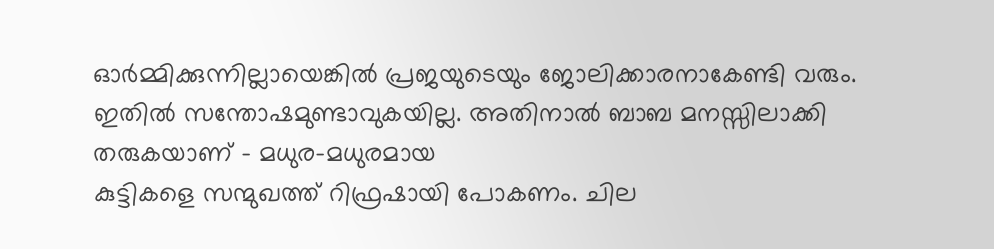ഓർമ്മിക്കുന്നില്ലായെങ്കിൽ പ്രജയുടെയും ജോലിക്കാരനാകേണ്ടി വരും.
ഇതിൽ സന്തോഷമുണ്ടാവുകയില്ല. അതിനാൽ ബാബ മനസ്സിലാക്കി തരുകയാണ് - മധുര-മധുരമായ
കുട്ടികളെ സന്മുഖത്ത് റിഫ്രഷായി പോകണം. ചില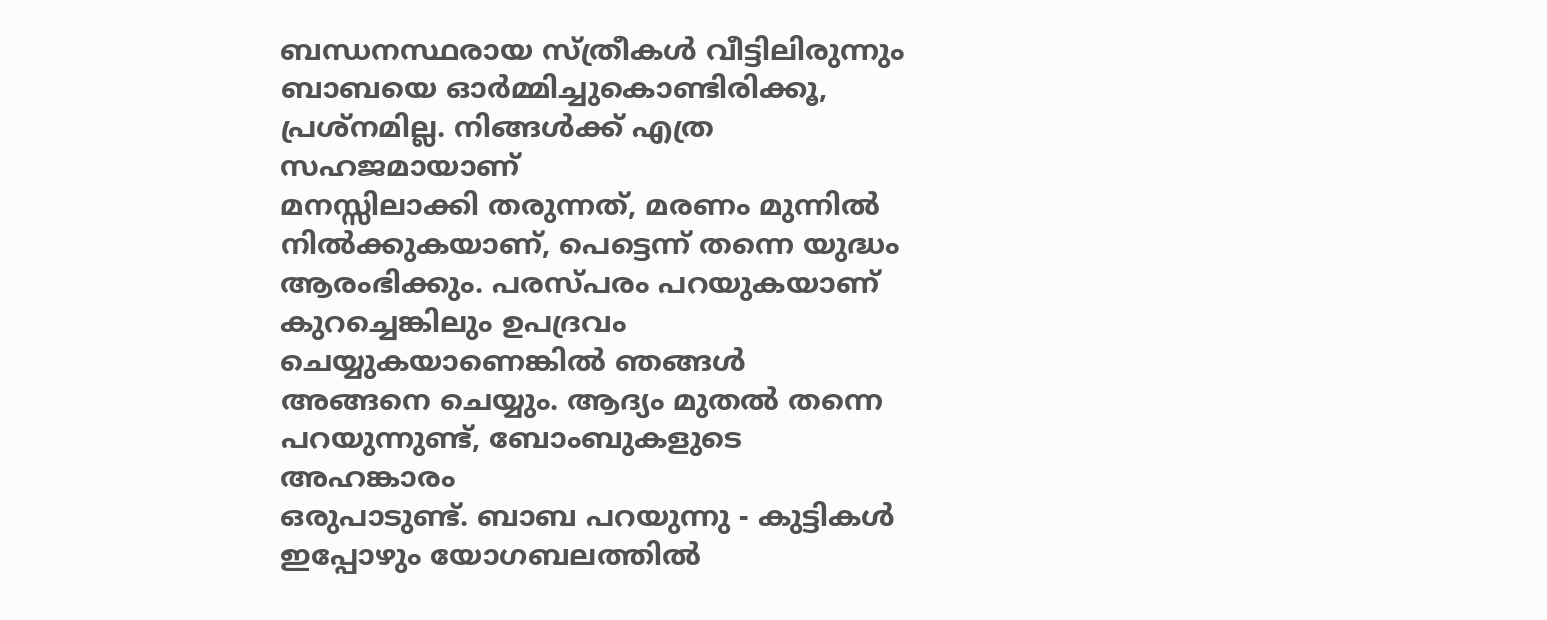ബന്ധനസ്ഥരായ സ്ത്രീകൾ വീട്ടിലിരുന്നും
ബാബയെ ഓർമ്മിച്ചുകൊണ്ടിരിക്കൂ, പ്രശ്നമില്ല. നിങ്ങൾക്ക് എത്ര സഹജമായാണ്
മനസ്സിലാക്കി തരുന്നത്, മരണം മുന്നിൽ നിൽക്കുകയാണ്, പെട്ടെന്ന് തന്നെ യുദ്ധം
ആരംഭിക്കും. പരസ്പരം പറയുകയാണ് കുറച്ചെങ്കിലും ഉപദ്രവം ചെയ്യുകയാണെങ്കിൽ ഞങ്ങൾ
അങ്ങനെ ചെയ്യും. ആദ്യം മുതൽ തന്നെ പറയുന്നുണ്ട്, ബോംബുകളുടെ അഹങ്കാരം
ഒരുപാടുണ്ട്. ബാബ പറയുന്നു - കുട്ടികൾ ഇപ്പോഴും യോഗബലത്തിൽ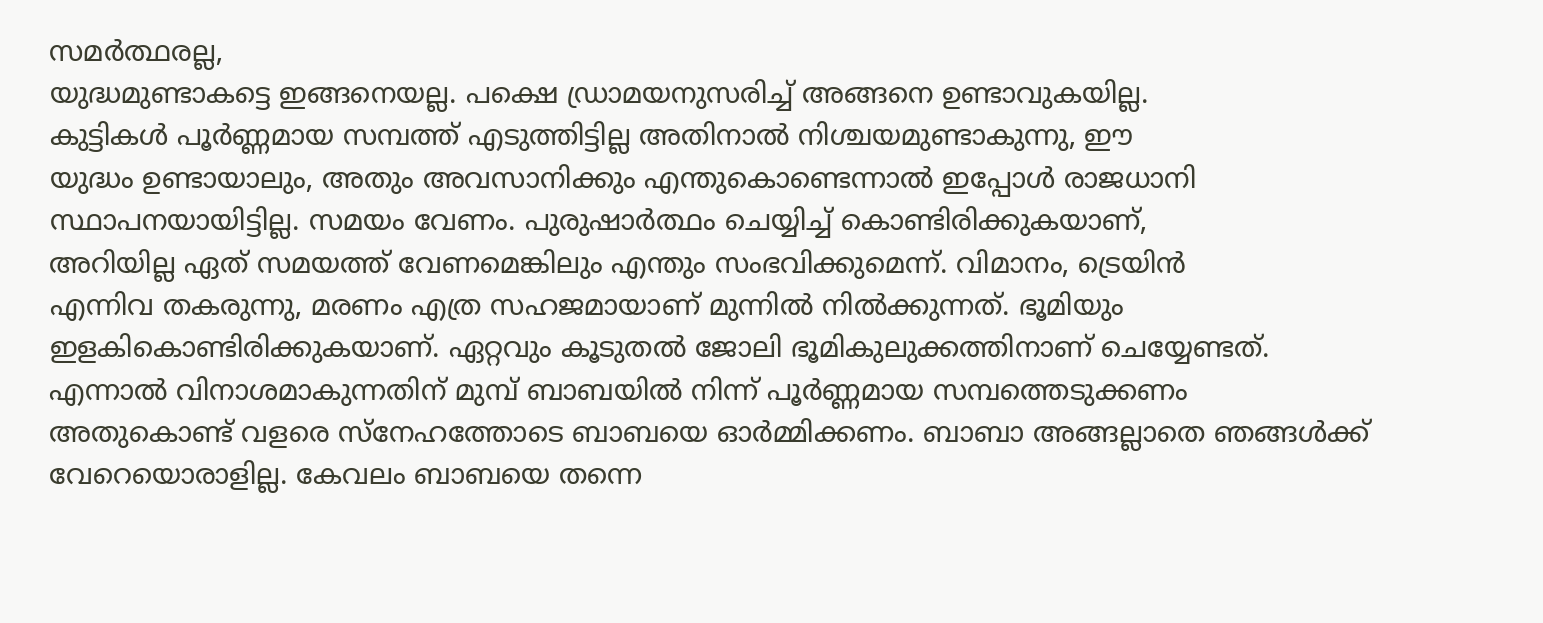സമർത്ഥരല്ല,
യുദ്ധമുണ്ടാകട്ടെ ഇങ്ങനെയല്ല. പക്ഷെ ഡ്രാമയനുസരിച്ച് അങ്ങനെ ഉണ്ടാവുകയില്ല.
കുട്ടികൾ പൂർണ്ണമായ സമ്പത്ത് എടുത്തിട്ടില്ല അതിനാൽ നിശ്ചയമുണ്ടാകുന്നു, ഈ
യുദ്ധം ഉണ്ടായാലും, അതും അവസാനിക്കും എന്തുകൊണ്ടെന്നാൽ ഇപ്പോൾ രാജധാനി
സ്ഥാപനയായിട്ടില്ല. സമയം വേണം. പുരുഷാർത്ഥം ചെയ്യിച്ച് കൊണ്ടിരിക്കുകയാണ്,
അറിയില്ല ഏത് സമയത്ത് വേണമെങ്കിലും എന്തും സംഭവിക്കുമെന്ന്. വിമാനം, ട്രെയിൻ
എന്നിവ തകരുന്നു, മരണം എത്ര സഹജമായാണ് മുന്നിൽ നിൽക്കുന്നത്. ഭൂമിയും
ഇളകികൊണ്ടിരിക്കുകയാണ്. ഏറ്റവും കൂടുതൽ ജോലി ഭൂമികുലുക്കത്തിനാണ് ചെയ്യേണ്ടത്.
എന്നാൽ വിനാശമാകുന്നതിന് മുമ്പ് ബാബയിൽ നിന്ന് പൂർണ്ണമായ സമ്പത്തെടുക്കണം
അതുകൊണ്ട് വളരെ സ്നേഹത്തോടെ ബാബയെ ഓർമ്മിക്കണം. ബാബാ അങ്ങല്ലാതെ ഞങ്ങൾക്ക്
വേറെയൊരാളില്ല. കേവലം ബാബയെ തന്നെ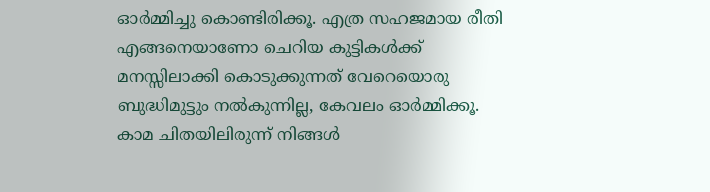ഓർമ്മിച്ചു കൊണ്ടിരിക്കൂ. എത്ര സഹജമായ രീതി
എങ്ങനെയാണോ ചെറിയ കുട്ടികൾക്ക് മനസ്സിലാക്കി കൊടുക്കുന്നത് വേറെയൊരു
ബുദ്ധിമുട്ടും നൽകുന്നില്ല, കേവലം ഓർമ്മിക്കൂ. കാമ ചിതയിലിരുന്ന് നിങ്ങൾ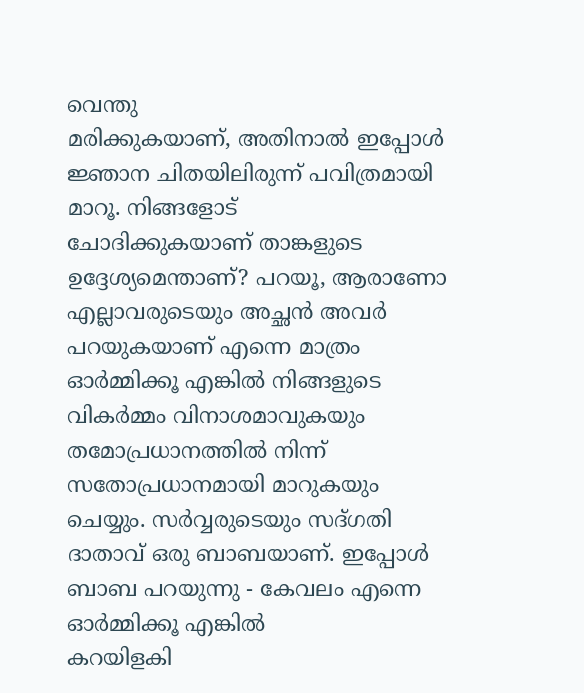വെന്തു
മരിക്കുകയാണ്, അതിനാൽ ഇപ്പോൾ ജ്ഞാന ചിതയിലിരുന്ന് പവിത്രമായി മാറൂ. നിങ്ങളോട്
ചോദിക്കുകയാണ് താങ്കളുടെ ഉദ്ദേശ്യമെന്താണ്? പറയൂ, ആരാണോ എല്ലാവരുടെയും അച്ഛൻ അവർ
പറയുകയാണ് എന്നെ മാത്രം ഓർമ്മിക്കൂ എങ്കിൽ നിങ്ങളുടെ വികർമ്മം വിനാശമാവുകയും
തമോപ്രധാനത്തിൽ നിന്ന് സതോപ്രധാനമായി മാറുകയും ചെയ്യും. സർവ്വരുടെയും സദ്ഗതി
ദാതാവ് ഒരു ബാബയാണ്. ഇപ്പോൾ ബാബ പറയുന്നു - കേവലം എന്നെ ഓർമ്മിക്കൂ എങ്കിൽ
കറയിളകി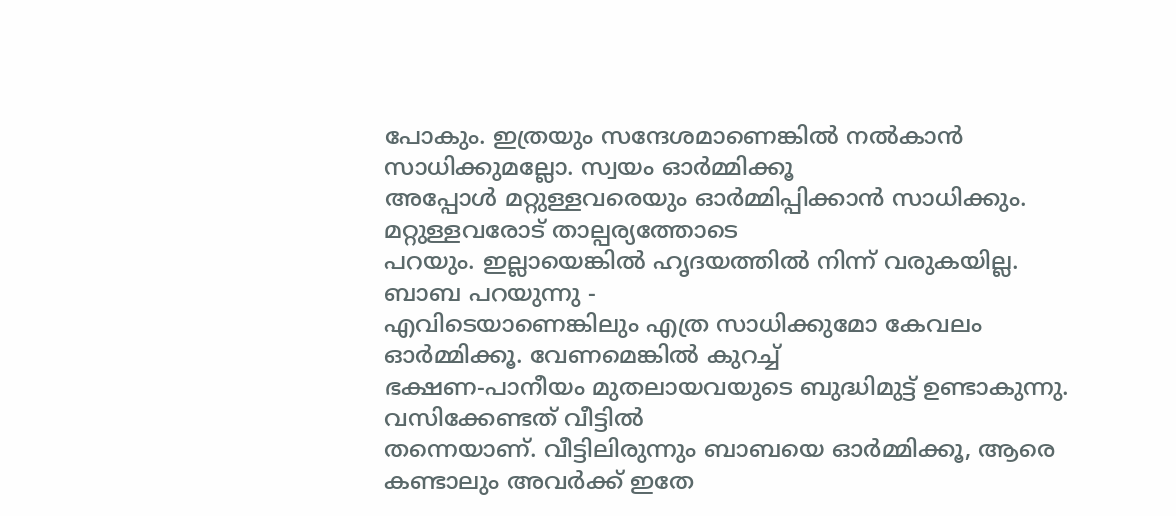പോകും. ഇത്രയും സന്ദേശമാണെങ്കിൽ നൽകാൻ സാധിക്കുമല്ലോ. സ്വയം ഓർമ്മിക്കൂ
അപ്പോൾ മറ്റുള്ളവരെയും ഓർമ്മിപ്പിക്കാൻ സാധിക്കും. മറ്റുള്ളവരോട് താല്പര്യത്തോടെ
പറയും. ഇല്ലായെങ്കിൽ ഹൃദയത്തിൽ നിന്ന് വരുകയില്ല. ബാബ പറയുന്നു -
എവിടെയാണെങ്കിലും എത്ര സാധിക്കുമോ കേവലം ഓർമ്മിക്കൂ. വേണമെങ്കിൽ കുറച്ച്
ഭക്ഷണ-പാനീയം മുതലായവയുടെ ബുദ്ധിമുട്ട് ഉണ്ടാകുന്നു. വസിക്കേണ്ടത് വീട്ടിൽ
തന്നെയാണ്. വീട്ടിലിരുന്നും ബാബയെ ഓർമ്മിക്കൂ, ആരെ കണ്ടാലും അവർക്ക് ഇതേ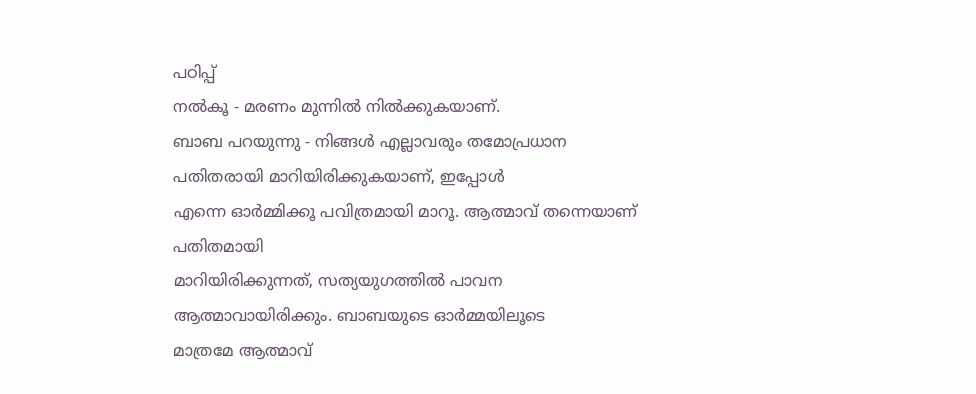പഠിപ്പ്
നൽകൂ - മരണം മുന്നിൽ നിൽക്കുകയാണ്.
ബാബ പറയുന്നു - നിങ്ങൾ എല്ലാവരും തമോപ്രധാന പതിതരായി മാറിയിരിക്കുകയാണ്, ഇപ്പോൾ
എന്നെ ഓർമ്മിക്കൂ പവിത്രമായി മാറൂ. ആത്മാവ് തന്നെയാണ് പതിതമായി
മാറിയിരിക്കുന്നത്, സത്യയുഗത്തിൽ പാവന ആത്മാവായിരിക്കും. ബാബയുടെ ഓർമ്മയിലൂടെ
മാത്രമേ ആത്മാവ്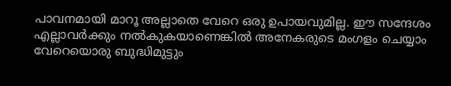പാവനമായി മാറൂ അല്ലാതെ വേറെ ഒരു ഉപായവുമില്ല. ഈ സന്ദേശം
എല്ലാവർക്കും നൽകുകയാണെങ്കിൽ അനേകരുടെ മംഗളം ചെയ്യാം വേറെയൊരു ബുദ്ധിമുട്ടും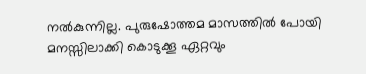നൽകുന്നില്ല. പുരുഷോത്തമ മാസത്തിൽ പോയി മനസ്സിലാക്കി കൊടുക്കൂ ഏറ്റവും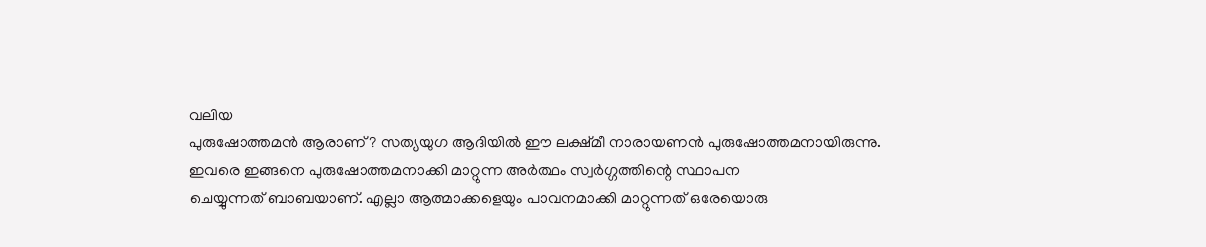വലിയ
പുരുഷോത്തമൻ ആരാണ്? സത്യയുഗ ആദിയിൽ ഈ ലക്ഷ്മീ നാരായണൻ പുരുഷോത്തമനായിരുന്നു.
ഇവരെ ഇങ്ങനെ പുരുഷോത്തമനാക്കി മാറ്റുന്ന അർത്ഥം സ്വർഗ്ഗത്തിന്റെ സ്ഥാപന
ചെയ്യുന്നത് ബാബയാണ്. എല്ലാ ആത്മാക്കളെയും പാവനമാക്കി മാറ്റുന്നത് ഒരേയൊരു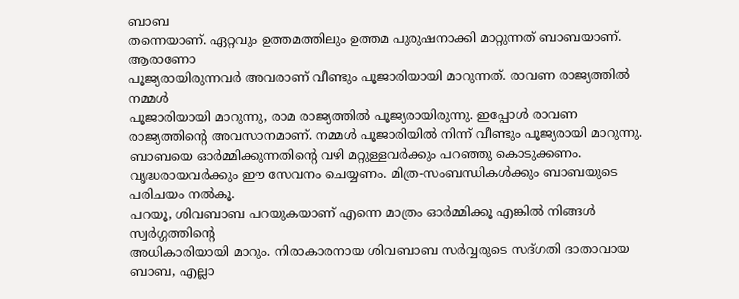ബാബ
തന്നെയാണ്. ഏറ്റവും ഉത്തമത്തിലും ഉത്തമ പുരുഷനാക്കി മാറ്റുന്നത് ബാബയാണ്. ആരാണോ
പൂജ്യരായിരുന്നവർ അവരാണ് വീണ്ടും പൂജാരിയായി മാറുന്നത്. രാവണ രാജ്യത്തിൽ നമ്മൾ
പൂജാരിയായി മാറുന്നു, രാമ രാജ്യത്തിൽ പൂജ്യരായിരുന്നു. ഇപ്പോൾ രാവണ
രാജ്യത്തിന്റെ അവസാനമാണ്. നമ്മൾ പൂജാരിയിൽ നിന്ന് വീണ്ടും പൂജ്യരായി മാറുന്നു.
ബാബയെ ഓർമ്മിക്കുന്നതിന്റെ വഴി മറ്റുള്ളവർക്കും പറഞ്ഞു കൊടുക്കണം.
വൃദ്ധരായവർക്കും ഈ സേവനം ചെയ്യണം. മിത്ര-സംബന്ധികൾക്കും ബാബയുടെ പരിചയം നൽകൂ.
പറയൂ, ശിവബാബ പറയുകയാണ് എന്നെ മാത്രം ഓർമ്മിക്കൂ എങ്കിൽ നിങ്ങൾ സ്വർഗ്ഗത്തിന്റെ
അധികാരിയായി മാറും. നിരാകാരനായ ശിവബാബ സർവ്വരുടെ സദ്ഗതി ദാതാവായ ബാബ, എല്ലാ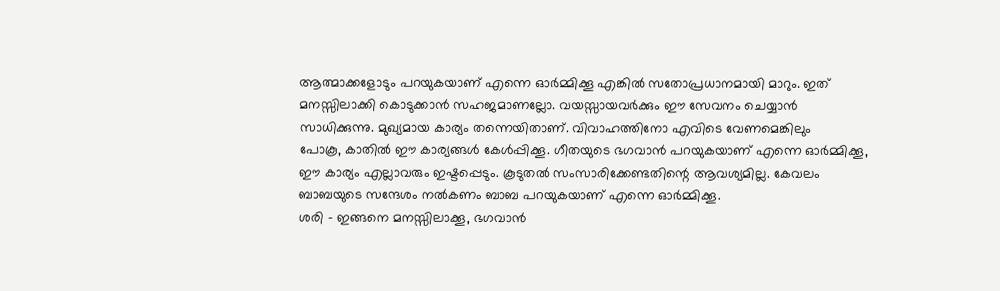ആത്മാക്കളോടും പറയുകയാണ് എന്നെ ഓർമ്മിക്കൂ എങ്കിൽ സതോപ്രധാനമായി മാറും. ഇത്
മനസ്സിലാക്കി കൊടുക്കാൻ സഹജമാണല്ലോ. വയസ്സായവർക്കും ഈ സേവനം ചെയ്യാൻ
സാധിക്കുന്നു. മുഖ്യമായ കാര്യം തന്നെയിതാണ്. വിവാഹത്തിനോ എവിടെ വേണമെങ്കിലും
പോകൂ, കാതിൽ ഈ കാര്യങ്ങൾ കേൾപ്പിക്കൂ. ഗീതയുടെ ഭഗവാൻ പറയുകയാണ് എന്നെ ഓർമ്മിക്കൂ,
ഈ കാര്യം എല്ലാവരും ഇഷ്ടപ്പെടും. കൂടുതൽ സംസാരിക്കേണ്ടതിന്റെ ആവശ്യമില്ല. കേവലം
ബാബയുടെ സന്ദേശം നൽകണം ബാബ പറയുകയാണ് എന്നെ ഓർമ്മിക്കൂ.
ശരി - ഇങ്ങനെ മനസ്സിലാക്കൂ, ഭഗവാൻ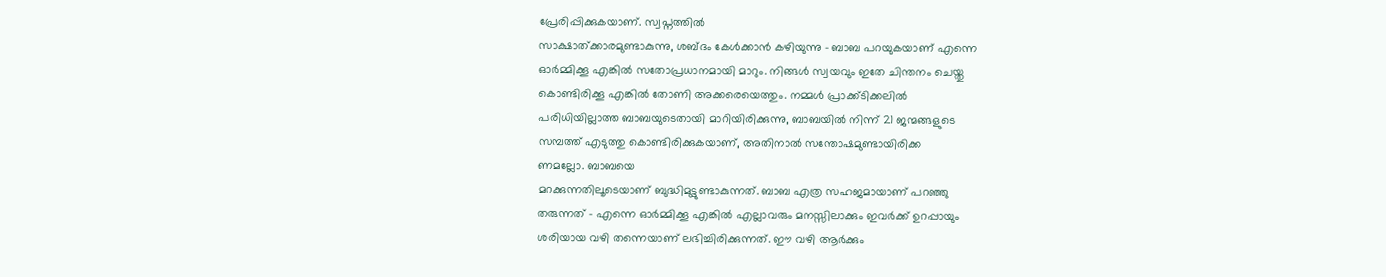പ്രേരിപ്പിക്കുകയാണ്. സ്വപ്നത്തിൽ
സാക്ഷാത്ക്കാരമുണ്ടാകുന്നു, ശബ്ദം കേൾക്കാൻ കഴിയുന്നു - ബാബ പറയുകയാണ് എന്നെ
ഓർമ്മിക്കൂ എങ്കിൽ സതോപ്രധാനമായി മാറും. നിങ്ങൾ സ്വയവും ഇതേ ചിന്തനം ചെയ്തു
കൊണ്ടിരിക്കൂ എങ്കിൽ തോണി അക്കരെയെത്തും. നമ്മൾ പ്രാക്ക്ടിക്കലിൽ
പരിധിയില്ലാത്ത ബാബയുടെതായി മാറിയിരിക്കുന്നു, ബാബയിൽ നിന്ന് 21 ജന്മങ്ങളുടെ
സമ്പത്ത് എടുത്തു കൊണ്ടിരിക്കുകയാണ്, അതിനാൽ സന്തോഷമുണ്ടായിരിക്ക
ണമല്ലോ. ബാബയെ
മറക്കുന്നതിലൂടെയാണ് ബുദ്ധിമുട്ടുണ്ടാകുന്നത്. ബാബ എത്ര സഹജമായാണ് പറഞ്ഞു
തരുന്നത് - എന്നെ ഓർമ്മിക്കൂ എങ്കിൽ എല്ലാവരും മനസ്സിലാക്കും ഇവർക്ക് ഉറപ്പായും
ശരിയായ വഴി തന്നെയാണ് ലഭിച്ചിരിക്കുന്നത്. ഈ വഴി ആർക്കും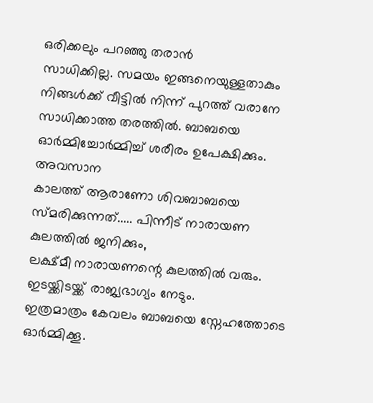ഒരിക്കലും പറഞ്ഞു തരാൻ
സാധിക്കില്ല. സമയം ഇങ്ങനെയുള്ളതാകും നിങ്ങൾക്ക് വീട്ടിൽ നിന്ന് പുറത്ത് വരാനേ
സാധിക്കാത്ത തരത്തിൽ. ബാബയെ ഓർമ്മിച്ചോർമ്മിച്ച് ശരീരം ഉപേക്ഷിക്കും. അവസാന
കാലത്ത് ആരാണോ ശിവബാബയെ സ്മരിക്കുന്നത്..... പിന്നീട് നാരായണ കുലത്തിൽ ജനിക്കും,
ലക്ഷ്മീ നാരായണന്റെ കുലത്തിൽ വരും. ഇടയ്ക്കിടയ്ക്ക് രാജ്യഭാഗ്യം നേടും.
ഇത്രമാത്രം കേവലം ബാബയെ സ്നേഹത്തോടെ ഓർമ്മിക്കൂ.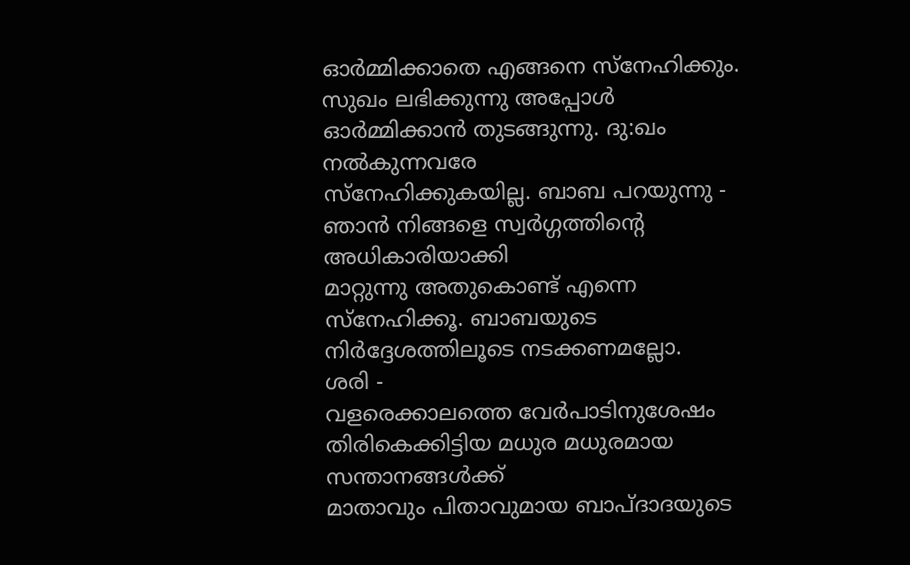ഓർമ്മിക്കാതെ എങ്ങനെ സ്നേഹിക്കും.
സുഖം ലഭിക്കുന്നു അപ്പോൾ ഓർമ്മിക്കാൻ തുടങ്ങുന്നു. ദു:ഖം നൽകുന്നവരേ
സ്നേഹിക്കുകയില്ല. ബാബ പറയുന്നു - ഞാൻ നിങ്ങളെ സ്വർഗ്ഗത്തിന്റെ അധികാരിയാക്കി
മാറ്റുന്നു അതുകൊണ്ട് എന്നെ സ്നേഹിക്കൂ. ബാബയുടെ നിർദ്ദേശത്തിലൂടെ നടക്കണമല്ലോ.
ശരി -
വളരെക്കാലത്തെ വേർപാടിനുശേഷം തിരികെക്കിട്ടിയ മധുര മധുരമായ സന്താനങ്ങൾക്ക്
മാതാവും പിതാവുമായ ബാപ്ദാദയുടെ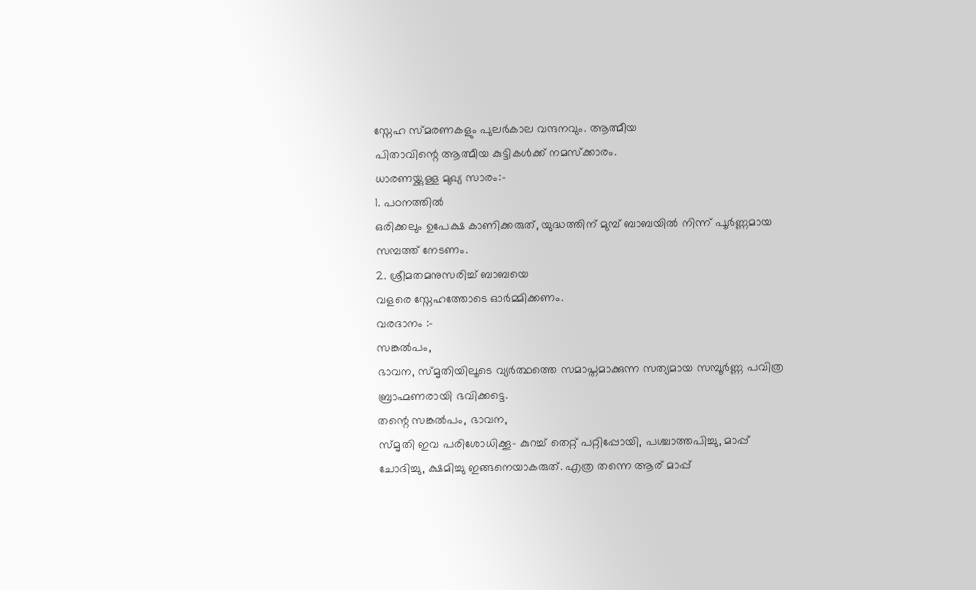സ്നേഹ സ്മരണകളും പുലർകാല വന്ദനവും. ആത്മീയ
പിതാവിന്റെ ആത്മീയ കുട്ടികൾക്ക് നമസ്ക്കാരം.
ധാരണയ്ക്കുള്ള മുഖ്യ സാരം:-
1. പഠനത്തിൽ
ഒരിക്കലും ഉപേക്ഷ കാണിക്കരുത്, യുദ്ധത്തിന് മുമ്പ് ബാബയിൽ നിന്ന് പൂർണ്ണമായ
സമ്പത്ത് നേടണം.
2. ശ്രീമതമനുസരിച്ച് ബാബയെ
വളരെ സ്നേഹത്തോടെ ഓർമ്മിക്കണം.
വരദാനം :-
സങ്കൽപം,
ഭാവന, സ്മൃതിയിലൂടെ വ്യർത്ഥത്തെ സമാപ്തമാക്കുന്ന സത്യമായ സമ്പൂർണ്ണ പവിത്ര
ബ്രാഹ്മണരായി ഭവിക്കട്ടെ.
തന്റെ സങ്കൽപം, ഭാവന,
സ്മൃതി ഇവ പരിശോധിക്കൂ- കുറച്ച് തെറ്റ് പറ്റിപ്പോയി, പശ്ചാത്തപിച്ചു, മാപ്പ്
ചോദിച്ചു, ക്ഷമിച്ചു ഇങ്ങനെയാകരുത്. എത്ര തന്നെ ആര് മാപ്പ്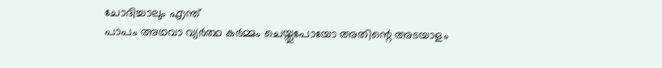ചോദിച്ചാലും എന്ത്
പാപം അഥവാ വ്യർത്ഥ കർമ്മം ചെയ്തുപോയോ അതിന്റെ അടയാളം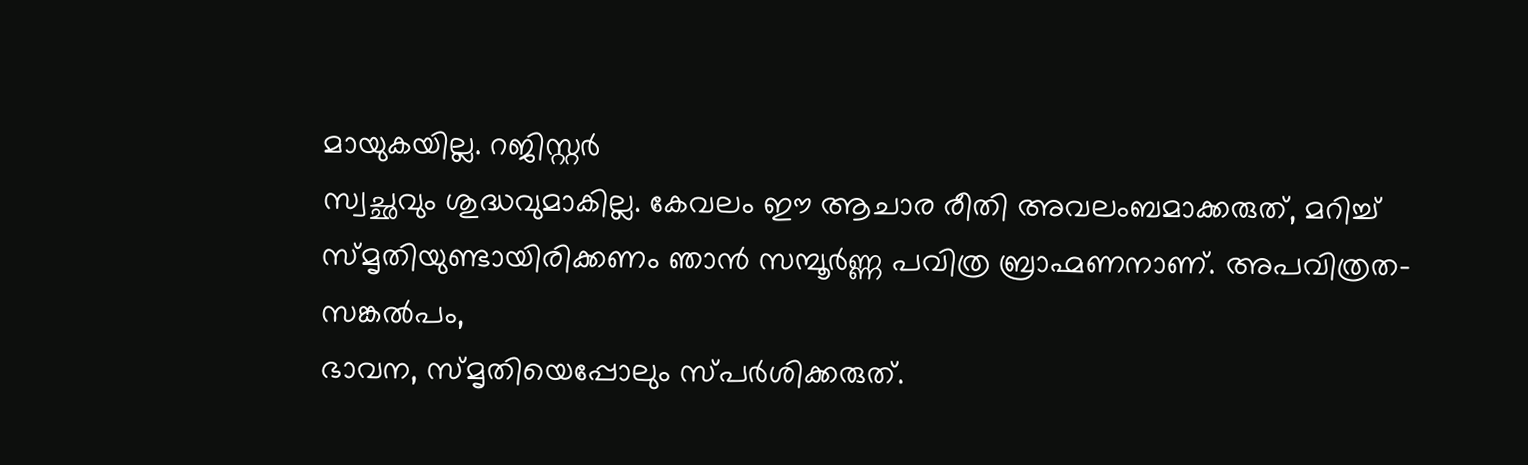മായുകയില്ല. റജിസ്റ്റർ
സ്വച്ഛവും ശുദ്ധവുമാകില്ല. കേവലം ഈ ആചാര രീതി അവലംബമാക്കരുത്, മറിച്ച്
സ്മൃതിയുണ്ടായിരിക്കണം ഞാൻ സമ്പൂർണ്ണ പവിത്ര ബ്രാഹ്മണനാണ്. അപവിത്രത- സങ്കൽപം,
ഭാവന, സ്മൃതിയെപ്പോലും സ്പർശിക്കരുത്.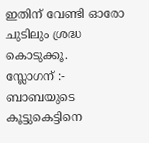ഇതിന് വേണ്ടി ഓരോ ചുടിലും ശ്രദ്ധ കൊടുക്കൂ.
സ്ലോഗന് :-
ബാബയുടെ
കൂട്ടുകെട്ടിനെ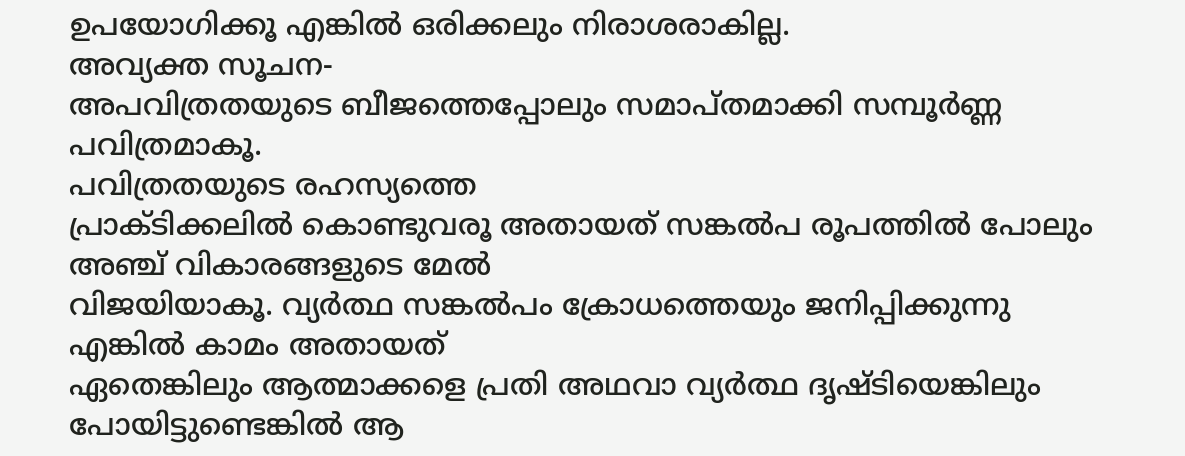ഉപയോഗിക്കൂ എങ്കിൽ ഒരിക്കലും നിരാശരാകില്ല.
അവ്യക്ത സൂചന-
അപവിത്രതയുടെ ബീജത്തെപ്പോലും സമാപ്തമാക്കി സമ്പൂർണ്ണ പവിത്രമാകൂ.
പവിത്രതയുടെ രഹസ്യത്തെ
പ്രാക്ടിക്കലിൽ കൊണ്ടുവരൂ അതായത് സങ്കൽപ രൂപത്തിൽ പോലും അഞ്ച് വികാരങ്ങളുടെ മേൽ
വിജയിയാകൂ. വ്യർത്ഥ സങ്കൽപം ക്രോധത്തെയും ജനിപ്പിക്കുന്നു എങ്കിൽ കാമം അതായത്
ഏതെങ്കിലും ആത്മാക്കളെ പ്രതി അഥവാ വ്യർത്ഥ ദൃഷ്ടിയെങ്കിലും പോയിട്ടുണ്ടെങ്കിൽ ആ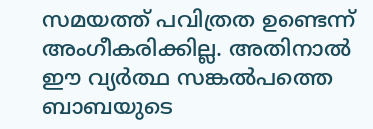സമയത്ത് പവിത്രത ഉണ്ടെന്ന് അംഗീകരിക്കില്ല. അതിനാൽ ഈ വ്യർത്ഥ സങ്കൽപത്തെ ബാബയുടെ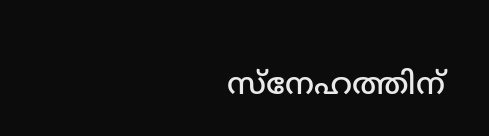സ്നേഹത്തിന്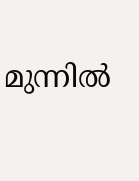മുന്നിൽ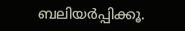ബലിയർപ്പിക്കൂ.